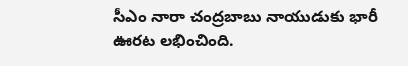సీఎం నారా చంద్రబాబు నాయుడుకు భారీ ఊరట లభించింది.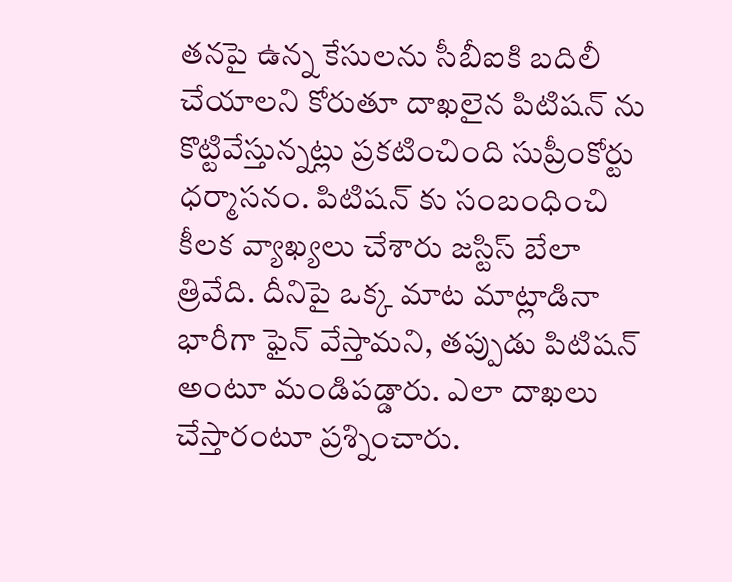తనపై ఉన్న కేసులను సీబీఐకి బదిలీ చేయాలని కోరుతూ దాఖలైన పిటిషన్ ను కొట్టివేస్తున్నట్లు ప్రకటించింది సుప్రీంకోర్టు ధర్మాసనం. పిటిషన్ కు సంబంధించి కీలక వ్యాఖ్యలు చేశారు జస్టిస్ బేలా త్రివేది. దీనిపై ఒక్క మాట మాట్లాడినా భారీగా ఫైన్ వేస్తామని, తప్పుడు పిటిషన్ అంటూ మండిపడ్డారు. ఎలా దాఖలు చేస్తారంటూ ప్రశ్నించారు.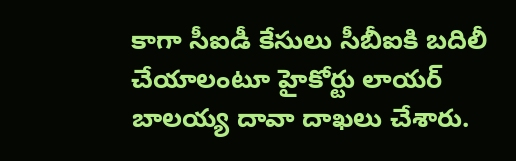కాగా సీఐడీ కేసులు సీబీఐకి బదిలీ చేయాలంటూ హైకోర్టు లాయర్ బాలయ్య దావా దాఖలు చేశారు.